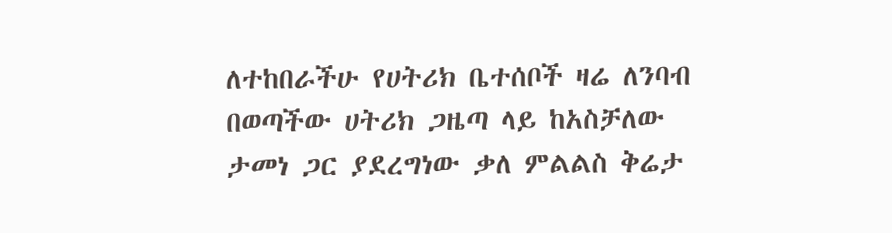ለተከበራችሁ የሀትሪክ ቤተሰቦች ዛሬ ለንባብ በወጣችው ሀትሪክ ጋዜጣ ላይ ከአስቻለው ታመነ ጋር ያደረግነው ቃለ ምልልስ ቅሬታ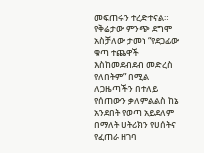መፍጠሩን ተረድተናል።
የቅሬታው ምንጭ ደግሞ አስቻለው ታመነ “የደጋፊው ቁጣ ተጨዋች እስከመደብደብ መድረስ የለበትም” በሚል ለጋዜጣችን በተለይ የሰጠውን ቃለምልልስ ከኔ አንደበት የወጣ አይደለም በማለት ሀትሪክን የሀሰትና የፈጠራ ዘገባ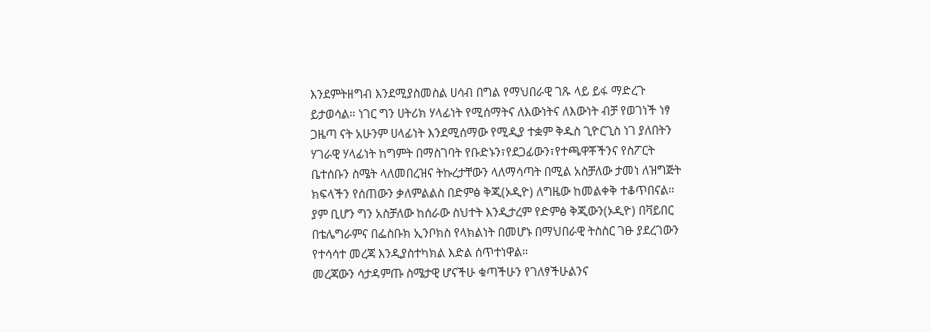እንደምትዘግብ እንደሚያስመስል ሀሳብ በግል የማህበራዊ ገጹ ላይ ይፋ ማድረጉ ይታወሳል። ነገር ግን ሀትሪክ ሃላፊነት የሚሰማትና ለእውነትና ለእውነት ብቻ የወገነች ነፃ ጋዜጣ ናት አሁንም ሀላፊነት እንደሚሰማው የሚዲያ ተቋም ቅዱስ ጊዮርጊስ ነገ ያለበትን ሃገራዊ ሃላፊነት ከግምት በማስገባት የቡድኑን፣የደጋፊውን፣የተጫዋቾችንና የስፖርት ቤተሰቡን ስሜት ላለመበረዝና ትኩረታቸውን ላለማሳጣት በሚል አስቻለው ታመነ ለዝግጅት ክፍላችን የሰጠውን ቃለምልልስ በድምፅ ቅጂ(ኦዲዮ) ለግዜው ከመልቀቅ ተቆጥበናል። ያም ቢሆን ግን አስቻለው ከሰራው ስህተት እንዲታረም የድምፅ ቅጂውን(ኦዲዮ) በቫይበር በቴሌግራምና በፌስቡክ ኢንቦክስ የላክልነት በመሆኑ በማህበራዊ ትስስር ገፁ ያደረገውን የተሳሳተ መረጃ እንዲያስተካክል እድል ሰጥተነዋል።
መረጃውን ሳታዳምጡ ስሜታዊ ሆናችሁ ቁጣችሁን የገለፃችሁልንና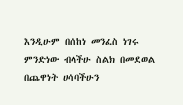እንዲሁም በሰከነ መንፈስ ነገሩ ምንድነው ብላችሁ ስልክ በመደወል በጨዋነት ሀሳባችሁን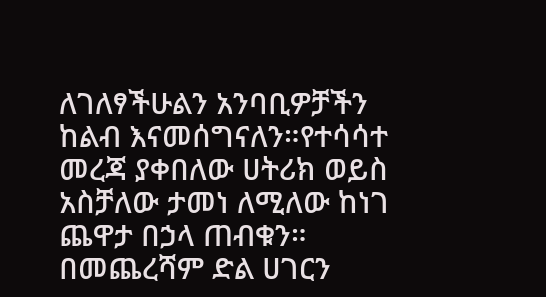ለገለፃችሁልን አንባቢዎቻችን ከልብ እናመሰግናለን።የተሳሳተ መረጃ ያቀበለው ሀትሪክ ወይስ አስቻለው ታመነ ለሚለው ከነገ ጨዋታ በኃላ ጠብቁን። በመጨረሻም ድል ሀገርን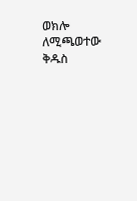ወክሎ ለሚጫወተው ቅዱስ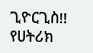ጊዮርጊስ!!
የሀትሪክ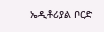ኤዲቶሪያል ቦርድ